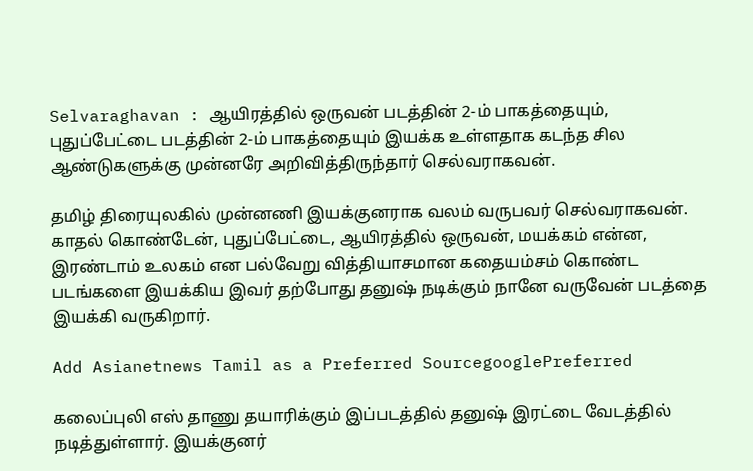Selvaraghavan : ஆயிரத்தில் ஒருவன் படத்தின் 2-ம் பாகத்தையும், புதுப்பேட்டை படத்தின் 2-ம் பாகத்தையும் இயக்க உள்ளதாக கடந்த சில ஆண்டுகளுக்கு முன்னரே அறிவித்திருந்தார் செல்வராகவன்.

தமிழ் திரையுலகில் முன்னணி இயக்குனராக வலம் வருபவர் செல்வராகவன். காதல் கொண்டேன், புதுப்பேட்டை, ஆயிரத்தில் ஒருவன், மயக்கம் என்ன, இரண்டாம் உலகம் என பல்வேறு வித்தியாசமான கதையம்சம் கொண்ட படங்களை இயக்கிய இவர் தற்போது தனுஷ் நடிக்கும் நானே வருவேன் படத்தை இயக்கி வருகிறார்.

Add Asianetnews Tamil as a Preferred SourcegooglePreferred

கலைப்புலி எஸ் தாணு தயாரிக்கும் இப்படத்தில் தனுஷ் இரட்டை வேடத்தில் நடித்துள்ளார். இயக்குனர்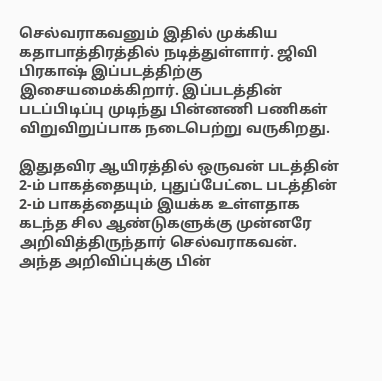செல்வராகவனும் இதில் முக்கிய கதாபாத்திரத்தில் நடித்துள்ளார். ஜிவி பிரகாஷ் இப்படத்திற்கு இசையமைக்கிறார். இப்படத்தின் படப்பிடிப்பு முடிந்து பின்னணி பணிகள் விறுவிறுப்பாக நடைபெற்று வருகிறது.

இதுதவிர ஆயிரத்தில் ஒருவன் படத்தின் 2-ம் பாகத்தையும், புதுப்பேட்டை படத்தின் 2-ம் பாகத்தையும் இயக்க உள்ளதாக கடந்த சில ஆண்டுகளுக்கு முன்னரே அறிவித்திருந்தார் செல்வராகவன். அந்த அறிவிப்புக்கு பின்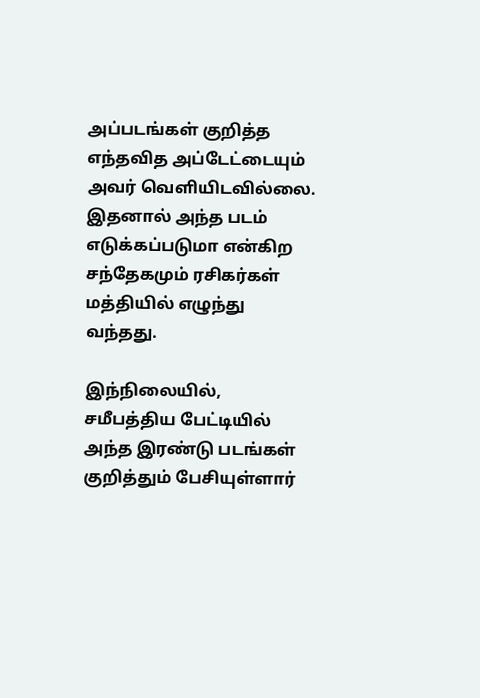அப்படங்கள் குறித்த எந்தவித அப்டேட்டையும் அவர் வெளியிடவில்லை. இதனால் அந்த படம் எடுக்கப்படுமா என்கிற சந்தேகமும் ரசிகர்கள் மத்தியில் எழுந்து வந்தது.

இந்நிலையில், சமீபத்திய பேட்டியில் அந்த இரண்டு படங்கள் குறித்தும் பேசியுள்ளார்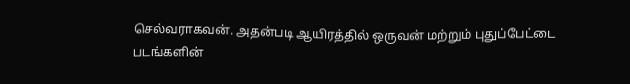செல்வராகவன். அதன்படி ஆயிரத்தில் ஒருவன் மற்றும் புதுப்பேட்டை படங்களின்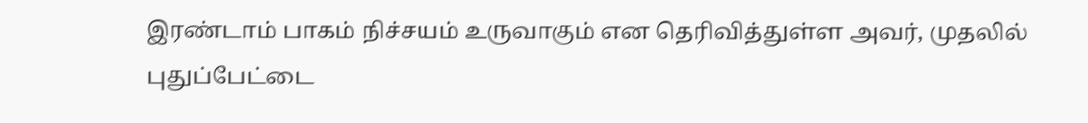இரண்டாம் பாகம் நிச்சயம் உருவாகும் என தெரிவித்துள்ள அவர், முதலில் புதுப்பேட்டை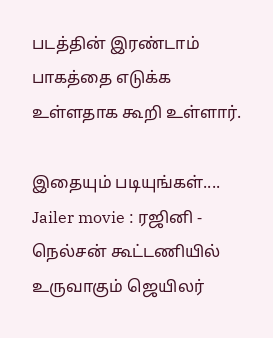படத்தின் இரண்டாம் பாகத்தை எடுக்க உள்ளதாக கூறி உள்ளார்.

இதையும் படியுங்கள்.... Jailer movie : ரஜினி - நெல்சன் கூட்டணியில் உருவாகும் ஜெயிலர்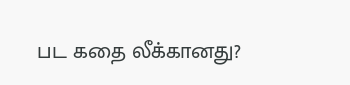பட கதை லீக்கானது?